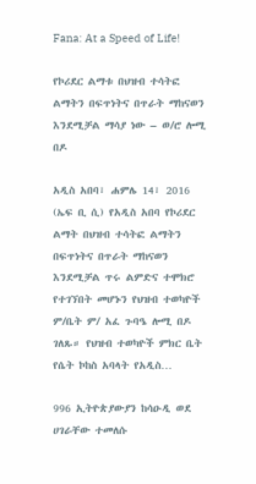Fana: At a Speed of Life!

የኮሪደር ልማቱ በህዝብ ተሳትፎ ልማትን በፍጥነትና በጥራት ማከናወን እንደሚቻል ማሳያ ነው – ወ/ሮ ሎሚ በዶ

አዲስ አበባ፣ ሐምሌ 14፣ 2016 (ኤፍ ቢ ሲ) የአዲስ አበባ የኮሪደር ልማት በህዝብ ተሳትፎ ልማትን በፍጥነትና በጥራት ማከናወን እንደሚቻል ጥሩ ልምድና ተሞክሮ የተገኘበት መሆኑን የህዝብ ተወካዮች ም/ቤት ም/ አፈ ጉባዔ ሎሚ በዶ ገለጹ። የህዝብ ተወካዮች ምክር ቤት የሴት ኮከስ አባላት የአዲስ…

996 ኢትዮጵያውያን ከሳዑዲ ወደ ሀገራቸው ተመለሱ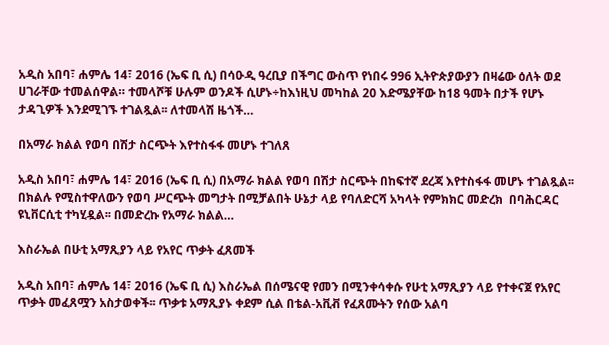አዲስ አበባ፣ ሐምሌ 14፣ 2016 (ኤፍ ቢ ሲ) በሳዑዲ ዓረቢያ በችግር ውስጥ የነበሩ 996 ኢትዮጵያውያን በዛሬው ዕለት ወደ ሀገራቸው ተመልሰዋል። ተመላሾቹ ሁሉም ወንዶች ሲሆኑ÷ከእነዚህ መካከል 20 እድሜያቸው ከ18 ዓመት በታች የሆኑ ታዳጊዎች እንደሚገኙ ተገልጿል፡፡ ለተመላሽ ዜጎች…

በአማራ ክልል የወባ በሽታ ስርጭት እየተስፋፋ መሆኑ ተገለጸ

አዲስ አበባ፣ ሐምሌ 14፣ 2016 (ኤፍ ቢ ሲ) በአማራ ክልል የወባ በሽታ ስርጭት በከፍተኛ ደረጃ እየተስፋፋ መሆኑ ተገልጿል፡፡ በክልሉ የሚስተዋለውን የወባ ሥርጭት መግታት በሚቻልበት ሁኔታ ላይ የባለድርሻ አካላት የምክክር መድረክ  በባሕርዳር ዩኒቨርሲቲ ተካሂዷል፡፡ በመድረኩ የአማራ ክልል…

እስራኤል በሁቲ አማጺያን ላይ የአየር ጥቃት ፈጸመች

አዲስ አበባ፣ ሐምሌ 14፣ 2016 (ኤፍ ቢ ሲ) እስራኤል በሰሜናዊ የመን በሚንቀሳቀሱ የሁቲ አማጺያን ላይ የተቀናጀ የአየር ጥቃት መፈጸሟን አስታወቀች፡፡ ጥቃቱ አማጺያኑ ቀደም ሲል በቴል-አቪቭ የፈጸሙትን የሰው አልባ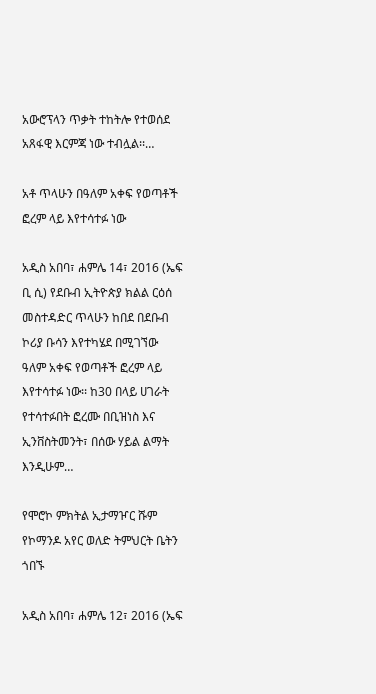አውሮፕላን ጥቃት ተከትሎ የተወሰደ አጸፋዊ እርምጃ ነው ተብሏል፡፡…

አቶ ጥላሁን በዓለም አቀፍ የወጣቶች ፎረም ላይ እየተሳተፉ ነው

አዲስ አበባ፣ ሐምሌ 14፣ 2016 (ኤፍ ቢ ሲ) የደቡብ ኢትዮጵያ ክልል ርዕሰ መስተዳድር ጥላሁን ከበደ በደቡብ ኮሪያ ቡሳን እየተካሄደ በሚገኘው ዓለም አቀፍ የወጣቶች ፎረም ላይ እየተሳተፉ ነው፡፡ ከ30 በላይ ሀገራት የተሳተፉበት ፎረሙ በቢዝነስ እና ኢንቨስትመንት፣ በሰው ሃይል ልማት እንዲሁም…

የሞሮኮ ምክትል ኢታማዦር ሹም የኮማንዶ አየር ወለድ ትምህርት ቤትን ጎበኙ

አዲስ አበባ፣ ሐምሌ 12፣ 2016 (ኤፍ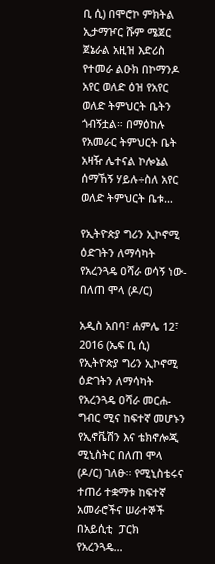ቢ ሲ) በሞሮኮ ምክትል ኢታማዦር ሹም ሜጀር ጀኔራል አዚዝ እድሪስ የተመራ ልዑክ በኮማንዶ አየር ወለድ ዕዝ የአየር ወለድ ትምህርት ቤትን ጎብኝቷል። በማዕከሉ የአመራር ትምህርት ቤት አዛዥ ሌተናል ኮሎኔል ሰማኸኝ ሃይሉ÷ስለ አየር ወለድ ትምህርት ቤቱ…

የኢትዮጵያ ግሪን ኢኮኖሚ ዕድገትን ለማሳካት የአረንጓዴ ዐሻራ ወሳኝ ነው- በለጠ ሞላ (ዶ/ር)

አዲስ አበባ፣ ሐምሌ 12፣ 2016 (ኤፍ ቢ ሲ) የኢትዮጵያ ግሪን ኢኮኖሚ ዕድገትን ለማሳካት የአረንጓዴ ዐሻራ መርሐ-ግብር ሚና ከፍተኛ መሆኑን የኢኖቬሽን እና ቴክኖሎጂ ሚኒስትር በለጠ ሞላ (ዶ/ር) ገለፁ፡፡ የሚኒስቴሩና ተጠሪ ተቋማቱ ከፍተኛ አመራሮችና ሠራተኞች በአይሲቲ  ፓርክ የአረንጓዴ…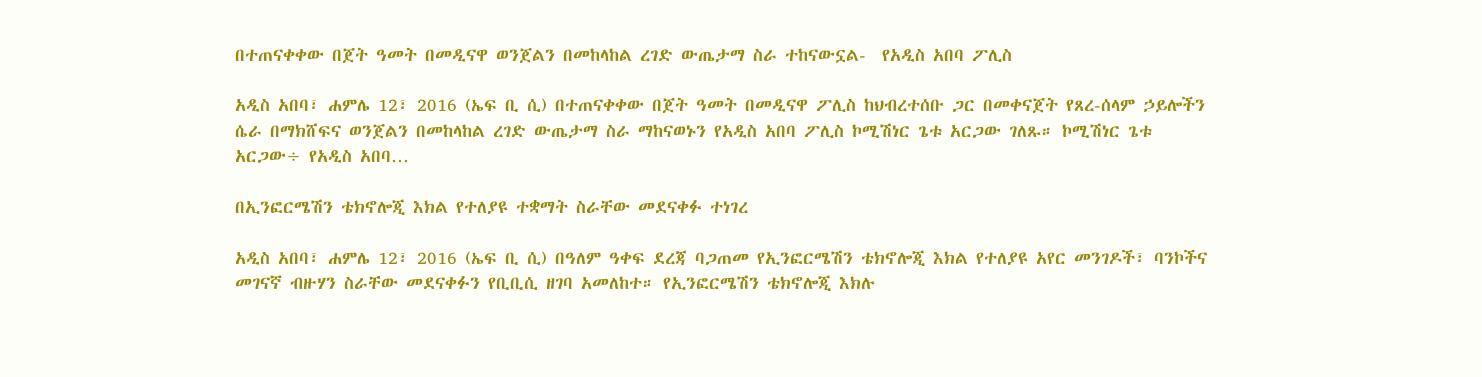በተጠናቀቀው በጀት ዓመት በመዲናዋ ወንጀልን በመከላከል ረገድ ውጤታማ ስራ ተከናውኗል-  የአዲስ አበባ ፖሊስ

አዲስ አበባ፣ ሐምሌ 12፣ 2016 (ኤፍ ቢ ሲ) በተጠናቀቀው በጀት ዓመት በመዲናዋ ፖሊስ ከህብረተሰቡ ጋር በመቀናጀት የጸረ-ሰላም ኃይሎችን ሴራ በማክሸፍና ወንጀልን በመከላከል ረገድ ውጤታማ ስራ ማከናወኑን የአዲስ አበባ ፖሊስ ኮሚሽነር ጌቱ አርጋው ገለጹ። ኮሚሽነር ጌቱ አርጋው÷ የአዲስ አበባ…

በኢንፎርሜሽን ቴክኖሎጂ እክል የተለያዩ ተቋማት ስራቸው መደናቀፉ ተነገረ

አዲስ አበባ፣ ሐምሌ 12፣ 2016 (ኤፍ ቢ ሲ) በዓለም ዓቀፍ ደረጃ ባጋጠመ የኢንፎርሜሽን ቴክኖሎጂ እክል የተለያዩ አየር መንገዶች፣ ባንኮችና መገናኛ ብዙሃን ስራቸው መደናቀፉን የቢቢሲ ዘገባ አመለከተ። የኢንፎርሜሽን ቴክኖሎጂ እክሉ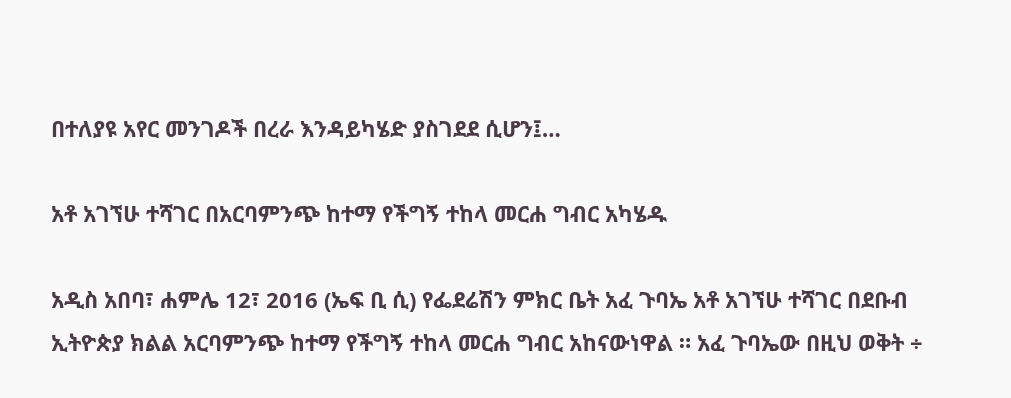በተለያዩ አየር መንገዶች በረራ እንዳይካሄድ ያስገደደ ሲሆን፤…

አቶ አገኘሁ ተሻገር በአርባምንጭ ከተማ የችግኝ ተከላ መርሐ ግብር አካሄዱ

አዲስ አበባ፣ ሐምሌ 12፣ 2016 (ኤፍ ቢ ሲ) የፌደሬሽን ምክር ቤት አፈ ጉባኤ አቶ አገኘሁ ተሻገር በደቡብ ኢትዮጵያ ክልል አርባምንጭ ከተማ የችግኝ ተከላ መርሐ ግብር አከናውነዋል ። አፈ ጉባኤው በዚህ ወቅት ÷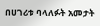በሀገሪቱ ባላለፉት አመታት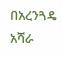በአረንጓዴ አሻራ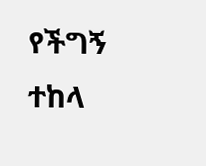የችግኝ ተከላ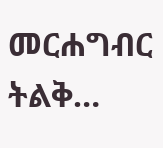መርሐግብር ትልቅ…